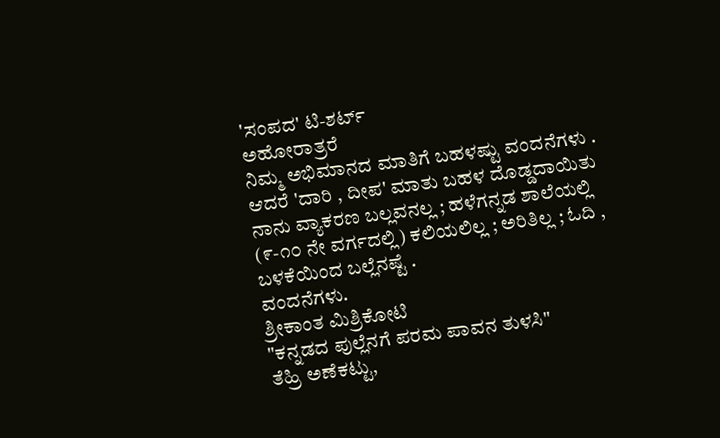'ಸಂಪದ' ಟಿ-ಶರ್ಟ್
ಅಹೋರಾತ್ರರೆ
ನಿಮ್ಮ ಅಭಿಮಾನದ ಮಾತಿಗೆ ಬಹಳಷ್ಟು ವಂದನೆಗಳು .
ಆದರೆ 'ದಾರಿ , ದೀಪ' ಮಾತು ಬಹಳ ದೊಡ್ಡದಾಯಿತು
ನಾನು ವ್ಯಾಕರಣ ಬಲ್ಲವನಲ್ಲ ; ಹಳೆಗನ್ನಡ ಶಾಲೆಯಲ್ಲಿ (೯-೧೦ ನೇ ವರ್ಗದಲ್ಲಿ) ಕಲಿಯಲಿಲ್ಲ ; ಅರಿತಿಲ್ಲ ; ಓದಿ , ಬಳಕೆಯಿಂದ ಬಲ್ಲೆನಷ್ಟೆ .
ವಂದನೆಗಳು.
ಶ್ರೀಕಾಂತ ಮಿಶ್ರಿಕೋಟಿ
"ಕನ್ನಡದ ಪುಲ್ಲೆನಗೆ ಪರಮ ಪಾವನ ತುಳಸಿ"
ತೆಹ್ರಿ ಅಣೆಕಟ್ಟು,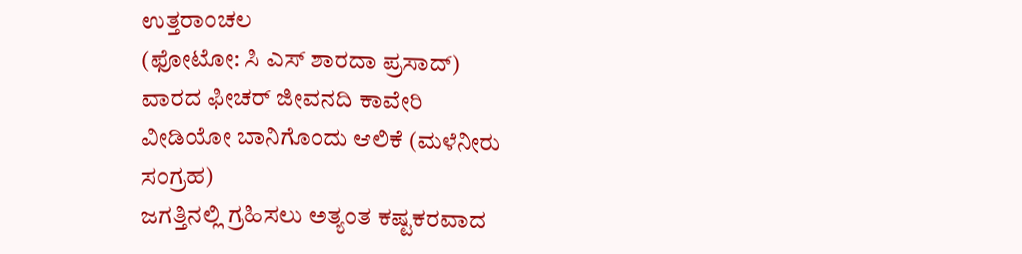ಉತ್ತರಾಂಚಲ
(ಫೋಟೋ: ಸಿ ಎಸ್ ಶಾರದಾ ಪ್ರಸಾದ್)
ವಾರದ ಫೀಚರ್ ಜೀವನದಿ ಕಾವೇರಿ
ವೀಡಿಯೋ ಬಾನಿಗೊಂದು ಆಲಿಕೆ (ಮಳೆನೀರು ಸಂಗ್ರಹ)
ಜಗತ್ತಿನಲ್ಲಿ ಗ್ರಹಿಸಲು ಅತ್ಯಂತ ಕಷ್ಟಕರವಾದ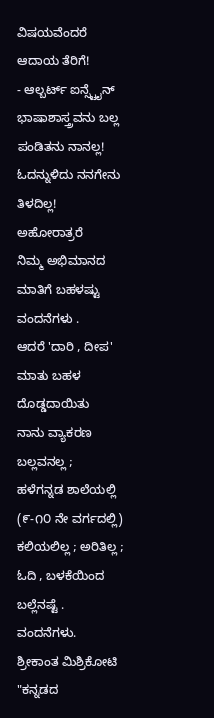ವಿಷಯವೆಂದರೆ ಆದಾಯ ತೆರಿಗೆ!
- ಆಲ್ಬರ್ಟ್ ಐನ್ಸ್ಟೈನ್
ಭಾಷಾಶಾಸ್ತ್ರವನು ಬಲ್ಲ ಪಂಡಿತನು ನಾನಲ್ಲ! ಓದನ್ನುಳಿದು ನನಗೇನು ತಿಳದಿಲ್ಲ!
ಅಹೋರಾತ್ರರೆ
ನಿಮ್ಮ ಅಭಿಮಾನದ ಮಾತಿಗೆ ಬಹಳಷ್ಟು ವಂದನೆಗಳು .
ಆದರೆ 'ದಾರಿ , ದೀಪ' ಮಾತು ಬಹಳ ದೊಡ್ಡದಾಯಿತು
ನಾನು ವ್ಯಾಕರಣ ಬಲ್ಲವನಲ್ಲ ;
ಹಳೆಗನ್ನಡ ಶಾಲೆಯಲ್ಲಿ (೯-೧೦ ನೇ ವರ್ಗದಲ್ಲಿ) ಕಲಿಯಲಿಲ್ಲ ; ಅರಿತಿಲ್ಲ ;
ಓದಿ , ಬಳಕೆಯಿಂದ ಬಲ್ಲೆನಷ್ಟೆ .
ವಂದನೆಗಳು.
ಶ್ರೀಕಾಂತ ಮಿಶ್ರಿಕೋಟಿ
"ಕನ್ನಡದ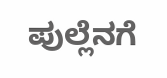ಪುಲ್ಲೆನಗೆ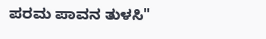ಪರಮ ಪಾವನ ತುಳಸಿ"